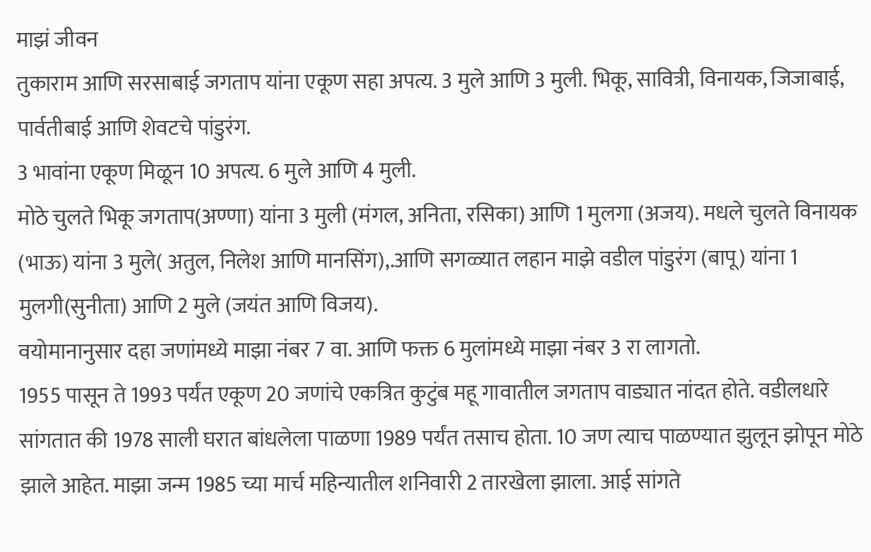माझं जीवन
तुकाराम आणि सरसाबाई जगताप यांना एकूण सहा अपत्य. 3 मुले आणि 3 मुली. भिकू, सावित्री, विनायक, जिजाबाई, पार्वतीबाई आणि शेवटचे पांडुरंग.
3 भावांना एकूण मिळून 10 अपत्य. 6 मुले आणि 4 मुली.
मोठे चुलते भिकू जगताप(अण्णा) यांना 3 मुली (मंगल, अनिता, रसिका) आणि 1 मुलगा (अजय). मधले चुलते विनायक (भाऊ) यांना 3 मुले( अतुल, निलेश आणि मानसिंग),.आणि सगळ्यात लहान माझे वडील पांडुरंग (बापू) यांना 1 मुलगी(सुनीता) आणि 2 मुले (जयंत आणि विजय).
वयोमानानुसार दहा जणांमध्ये माझा नंबर 7 वा. आणि फक्त 6 मुलांमध्ये माझा नंबर 3 रा लागतो.
1955 पासून ते 1993 पर्यंत एकूण 20 जणांचे एकत्रित कुटुंब महू गावातील जगताप वाड्यात नांदत होते. वडीलधारे सांगतात की 1978 साली घरात बांधलेला पाळणा 1989 पर्यंत तसाच होता. 10 जण त्याच पाळण्यात झुलून झोपून मोठे झाले आहेत. माझा जन्म 1985 च्या मार्च महिन्यातील शनिवारी 2 तारखेला झाला. आई सांगते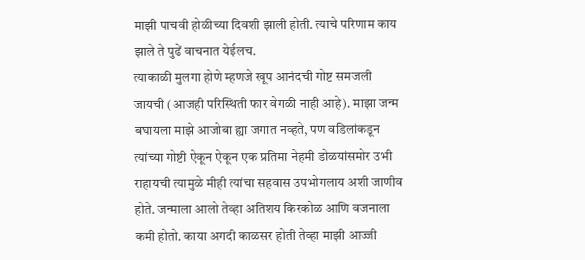माझी पाचवी होळीच्या दिवशी झाली होती. त्याचे परिणाम काय झाले ते पुढें वाचनात येईलच.
त्याकाळी मुलगा होणे म्हणजे खूप आनंदची गोष्ट समजली जायची (आजही परिस्थिती फार वेगळी नाही आहे). माझा जन्म बघायला माझे आजोबा ह्या जगात नव्हते, पण वडिलांकडून त्यांच्या गोष्टी ऐकून ऐकून एक प्रतिमा नेहमी डोळयांसमोर उभी राहायची त्यामुळे मीही त्यांचा सहवास उपभोगलाय अशी जाणीव होते. जन्माला आलो तेव्हा अतिशय किरकोळ आणि वजनाला कमी होतो. काया अगदी काळसर होती तेव्हा माझी आज्जी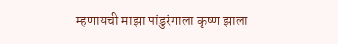म्हणायची माझा पांडुरंगाला कृष्ण झाला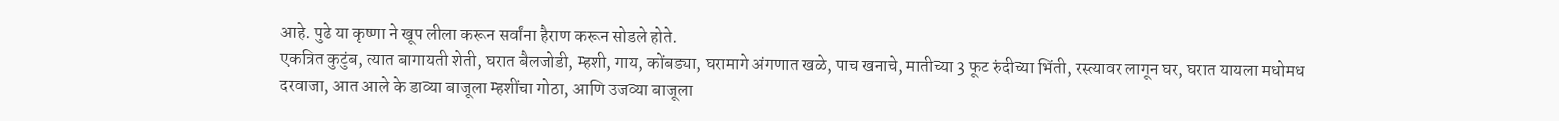आहे. पुढे या कृष्णा ने खूप लीला करून सर्वांना हैराण करून सोडले होते.
एकत्रित कुटुंब, त्यात बागायती शेती, घरात बैलजोडी, म्हशी, गाय, कोंबड्या, घरामागे अंगणात खळे, पाच खनाचे, मातीच्या 3 फूट रुंदीच्या भिंती, रस्त्यावर लागून घर, घरात यायला मधोमध दरवाजा, आत आले के डाव्या बाजूला म्हशींचा गोठा, आणि उजव्या बाजूला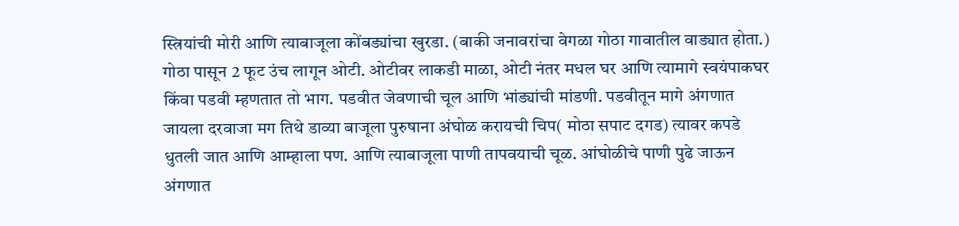स्त्रियांची मोरी आणि त्याबाजूला कोंबड्यांचा खुरडा. (बाकी जनावरांचा वेगळा गोठा गावातील वाड्यात होता.) गोठा पासून 2 फूट उंच लागून ओटी. ओटीवर लाकडी माळा, ओटी नंतर मधल घर आणि त्यामागे स्वयंपाकघर किंवा पडवी म्हणतात तो भाग. पडवीत जेवणाची चूल आणि भांड्यांची मांडणी. पडवीतून मागे अंगणात जायला दरवाजा मग तिथे डाव्या बाजूला पुरुषाना अंघोळ करायची चिप( मोठा सपाट दगड) त्यावर कपडे धुतली जात आणि आम्हाला पण. आणि त्याबाजूला पाणी तापवयाची चूळ. आंघोळीचे पाणी पुढे जाऊन अंगणात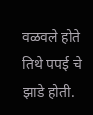वळवले होते तिथे पपई चे झाडे होती.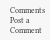Comments
Post a Comment